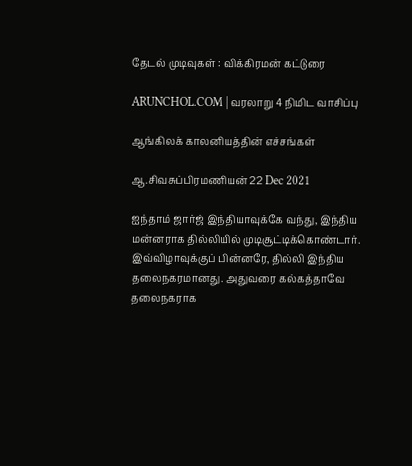தேடல் முடிவுகள் : விக்கிரமன் கட்டுரை

ARUNCHOL.COM | வரலாறு 4 நிமிட வாசிப்பு

ஆங்கிலக் காலனியத்தின் எச்சங்கள்

ஆ.சிவசுப்பிரமணியன் 22 Dec 2021

ஐந்தாம் ஜார்ஜ் இந்தியாவுக்கே வந்து, இந்திய மன்னராக தில்லியில் முடிசூட்டிக்கொண்டார். இவ்விழாவுக்குப் பின்னரே, தில்லி இந்திய தலைநகரமானது. அதுவரை கல்கத்தாவே தலைநகராக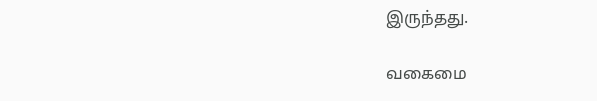இருந்தது.

வகைமை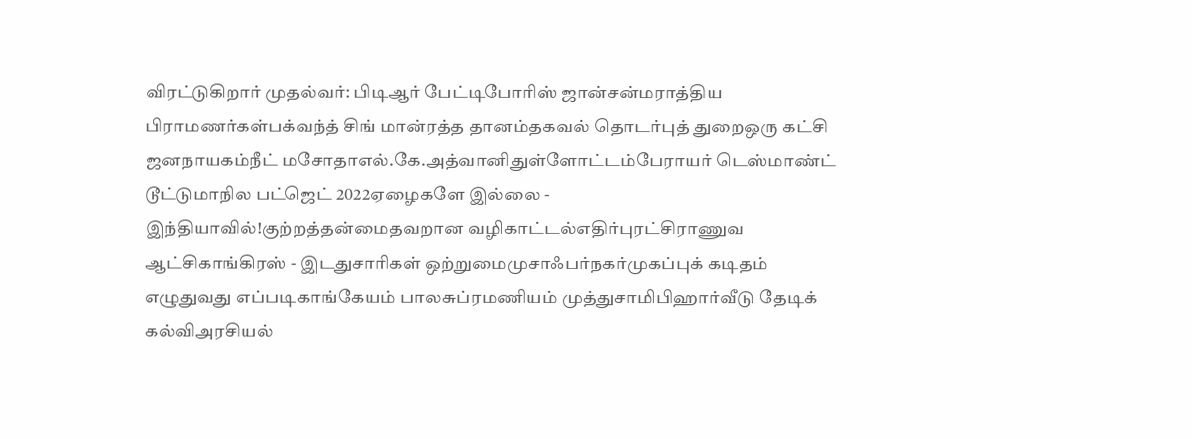விரட்டுகிறார் முதல்வர்: பிடிஆர் பேட்டிபோரிஸ் ஜான்சன்மராத்திய பிராமணர்கள்பக்வந்த் சிங் மான்ரத்த தானம்தகவல் தொடர்புத் துறைஒரு கட்சி ஜனநாயகம்நீட் மசோதாஎல்.கே.அத்வானிதுள்ளோட்டம்பேராயர் டெஸ்மாண்ட் டூட்டுமாநில பட்ஜெட் 2022ஏழைகளே இல்லை - இந்தியாவில்!குற்றத்தன்மைதவறான வழிகாட்டல்எதிர்புரட்சிராணுவ ஆட்சிகாங்கிரஸ் - இடதுசாரிகள் ஒற்றுமைமுசாஃபர்நகர்முகப்புக் கடிதம் எழுதுவது எப்படிகாங்கேயம் பாலசுப்ரமணியம் முத்துசாமிபிஹார்வீடு தேடிக் கல்விஅரசியல்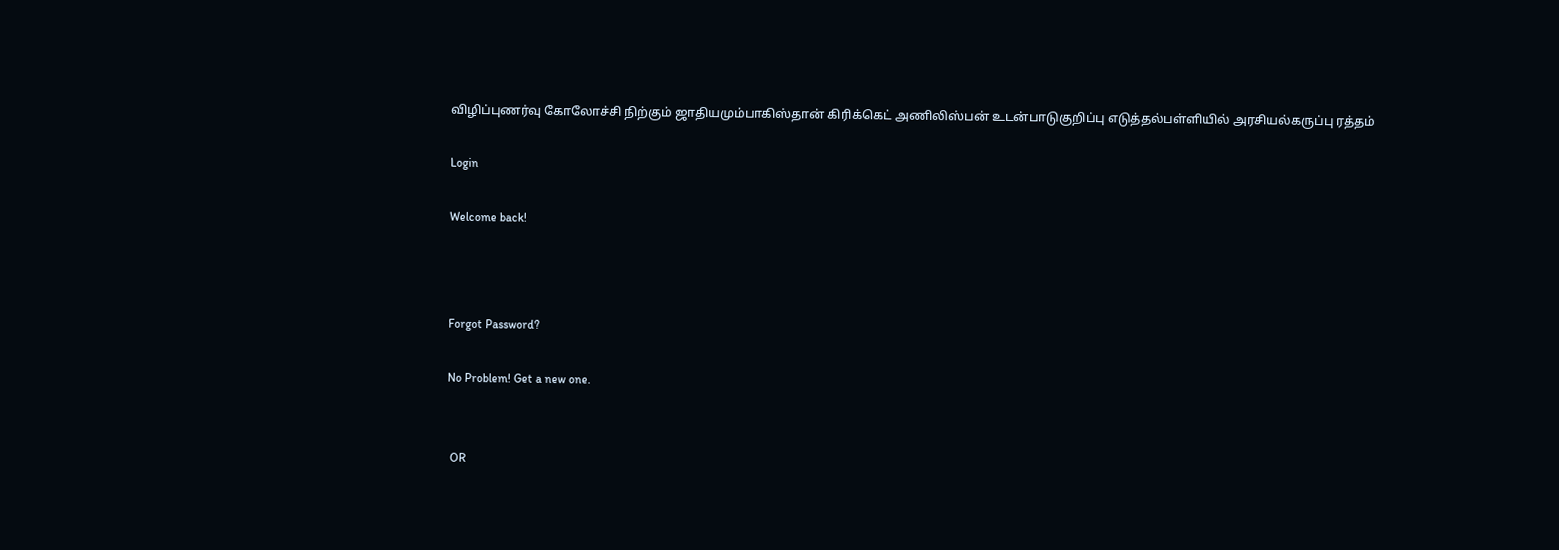விழிப்புணர்வு கோலோச்சி நிற்கும் ஜாதியமும்பாகிஸ்தான் கிரிக்கெட் அணிலிஸ்பன் உடன்பாடுகுறிப்பு எடுத்தல்பள்ளியில் அரசியல்கருப்பு ரத்தம்

Login

Welcome back!



Forgot Password?

No Problem! Get a new one.


 OR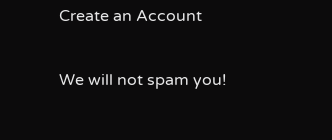Create an Account

We will not spam you!